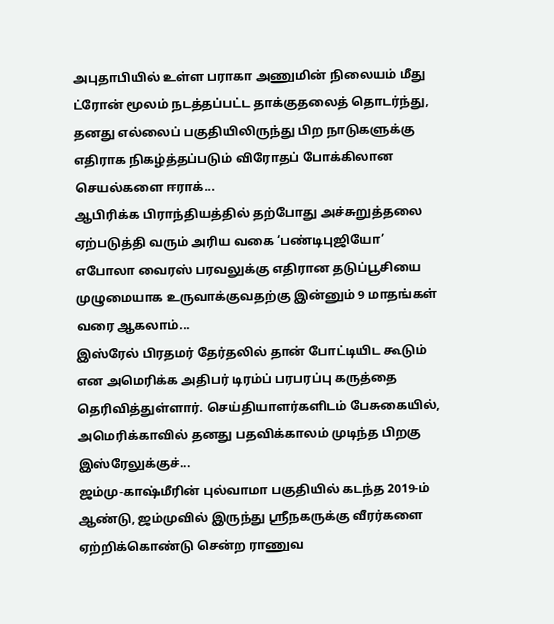அபுதாபியில் உள்ள பராகா அணுமின் நிலையம் மீது ட்ரோன் மூலம் நடத்தப்பட்ட தாக்குதலைத் தொடர்ந்து, தனது எல்லைப் பகுதியிலிருந்து பிற நாடுகளுக்கு எதிராக நிகழ்த்தப்படும் விரோதப் போக்கிலான செயல்களை ஈராக்...
ஆபிரிக்க பிராந்தியத்தில் தற்போது அச்சுறுத்தலை ஏற்படுத்தி வரும் அரிய வகை ‘பண்டிபுஜியோ’ எபோலா வைரஸ் பரவலுக்கு எதிரான தடுப்பூசியை முழுமையாக உருவாக்குவதற்கு இன்னும் 9 மாதங்கள் வரை ஆகலாம்...
இஸ்ரேல் பிரதமர் தேர்தலில் தான் போட்டியிட கூடும் என அமெரிக்க அதிபர் டிரம்ப் பரபரப்பு கருத்தை தெரிவித்துள்ளார். செய்தியாளர்களிடம் பேசுகையில், அமெரிக்காவில் தனது பதவிக்காலம் முடிந்த பிறகு இஸ்ரேலுக்குச்...
ஜம்மு-காஷ்மீரின் புல்வாமா பகுதியில் கடந்த 2019-ம் ஆண்டு, ஜம்முவில் இருந்து ஸ்ரீநகருக்கு வீரர்களை ஏற்றிக்கொண்டு சென்ற ராணுவ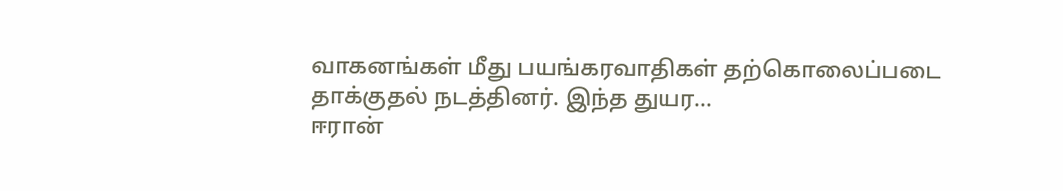வாகனங்கள் மீது பயங்கரவாதிகள் தற்கொலைப்படை தாக்குதல் நடத்தினர். இந்த துயர...
ஈரான்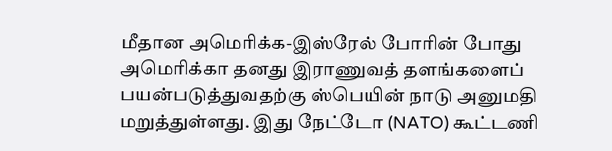மீதான அமெரிக்க-இஸ்ரேல் போரின் போது அமெரிக்கா தனது இராணுவத் தளங்களைப் பயன்படுத்துவதற்கு ஸ்பெயின் நாடு அனுமதி மறுத்துள்ளது. இது நேட்டோ (NATO) கூட்டணி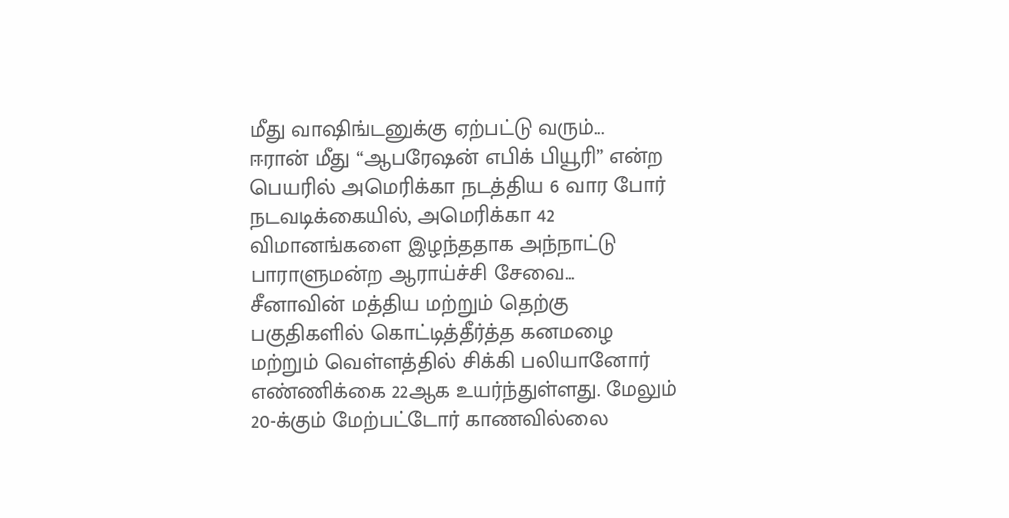மீது வாஷிங்டனுக்கு ஏற்பட்டு வரும்...
ஈரான் மீது “ஆபரேஷன் எபிக் பியூரி” என்ற பெயரில் அமெரிக்கா நடத்திய 6 வார போர் நடவடிக்கையில், அமெரிக்கா 42 விமானங்களை இழந்ததாக அந்நாட்டு பாராளுமன்ற ஆராய்ச்சி சேவை...
சீனாவின் மத்திய மற்றும் தெற்கு பகுதிகளில் கொட்டித்தீர்த்த கனமழை மற்றும் வெள்ளத்தில் சிக்கி பலியானோர் எண்ணிக்கை 22ஆக உயர்ந்துள்ளது. மேலும் 20-க்கும் மேற்பட்டோர் காணவில்லை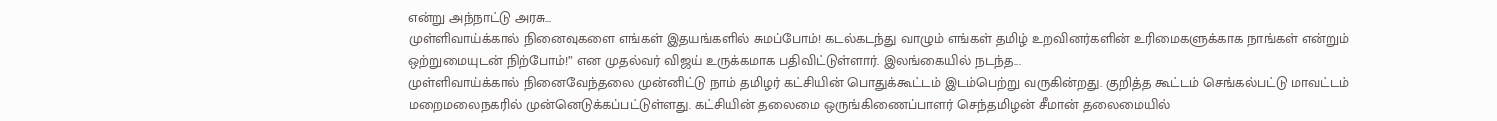என்று அந்நாட்டு அரசு...
முள்ளிவாய்க்கால் நினைவுகளை எங்கள் இதயங்களில் சுமப்போம்! கடல்கடந்து வாழும் எங்கள் தமிழ் உறவினர்களின் உரிமைகளுக்காக நாங்கள் என்றும் ஒற்றுமையுடன் நிற்போம்!” என முதல்வர் விஜய் உருக்கமாக பதிவிட்டுள்ளார். இலங்கையில் நடந்த...
முள்ளிவாய்க்கால் நினைவேந்தலை முன்னிட்டு நாம் தமிழர் கட்சியின் பொதுக்கூட்டம் இடம்பெற்று வருகின்றது. குறித்த கூட்டம் செங்கல்பட்டு மாவட்டம் மறைமலைநகரில் முன்னெடுக்கப்பட்டுள்ளது. கட்சியின் தலைமை ஒருங்கிணைப்பாளர் செந்தமிழன் சீமான் தலைமையில்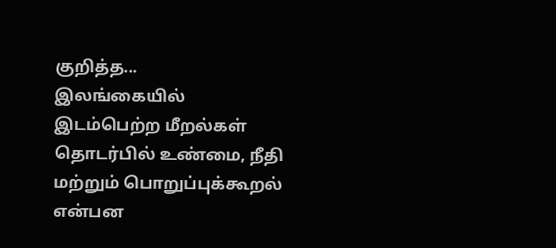குறித்த...
இலங்கையில் இடம்பெற்ற மீறல்கள் தொடர்பில் உண்மை, நீதி மற்றும் பொறுப்புக்கூறல் என்பன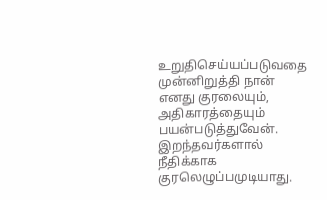உறுதிசெய்யப்படுவதை முன்னிறுத்தி நான் எனது குரலையும், அதிகாரத்தையும் பயன்படுத்துவேன். இறந்தவர்களால் நீதிக்காக குரலெழுப்பமுடியாது.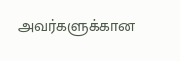அவர்களுக்கான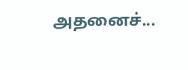அதனைச்...